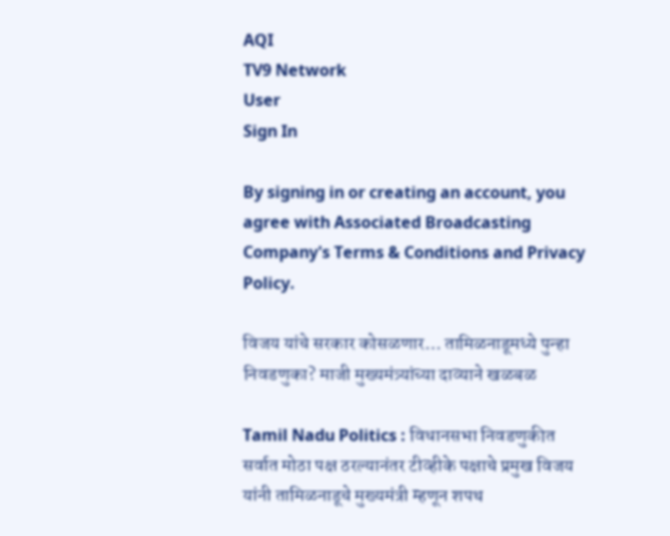AQI
TV9 Network
User
Sign In

By signing in or creating an account, you agree with Associated Broadcasting Company's Terms & Conditions and Privacy Policy.

विजय यांचे सरकार कोसळणार… तामिळनाडूमध्ये पुन्हा निवडणुका? माजी मुख्यमंत्र्यांच्या दाव्याने खळबळ

Tamil Nadu Politics : विधानसभा निवडणुकीत सर्वात मोठा पक्ष ठरल्यानंतर टीव्हीके पक्षाचे प्रमुख विजय यांनी तामिळनाडूचे मुख्यमंत्री म्हणून शपथ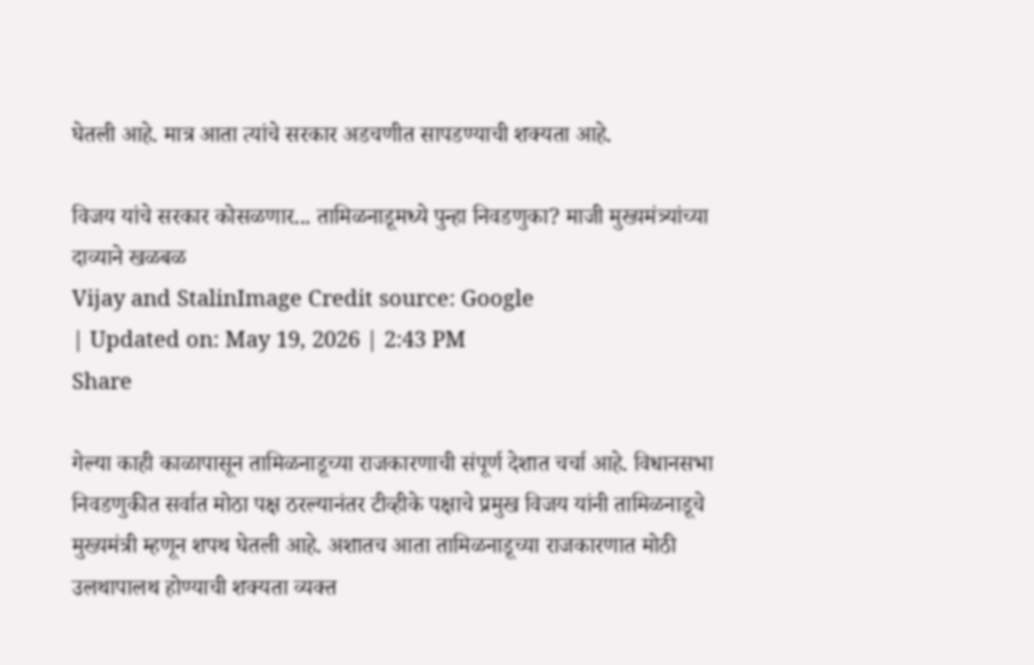घेतली आहे. मात्र आता त्यांचे सरकार अडचणीत सापडण्याची शक्यता आहे.

विजय यांचे सरकार कोसळणार... तामिळनाडूमध्ये पुन्हा निवडणुका? माजी मुख्यमंत्र्यांच्या दाव्याने खळबळ
Vijay and StalinImage Credit source: Google
| Updated on: May 19, 2026 | 2:43 PM
Share

गेल्या काही काळापासून तामिळनाडूच्या राजकारणाची संपूर्ण देशात चर्चा आहे. विधानसभा निवडणुकीत सर्वात मोठा पक्ष ठरल्यानंतर टीव्हीके पक्षाचे प्रमुख विजय यांनी तामिळनाडूचे मुख्यमंत्री म्हणून शपथ घेतली आहे. अशातच आता तामिळनाडूच्या राजकारणात मोठी उलथापालथ होण्याची शक्यता व्यक्त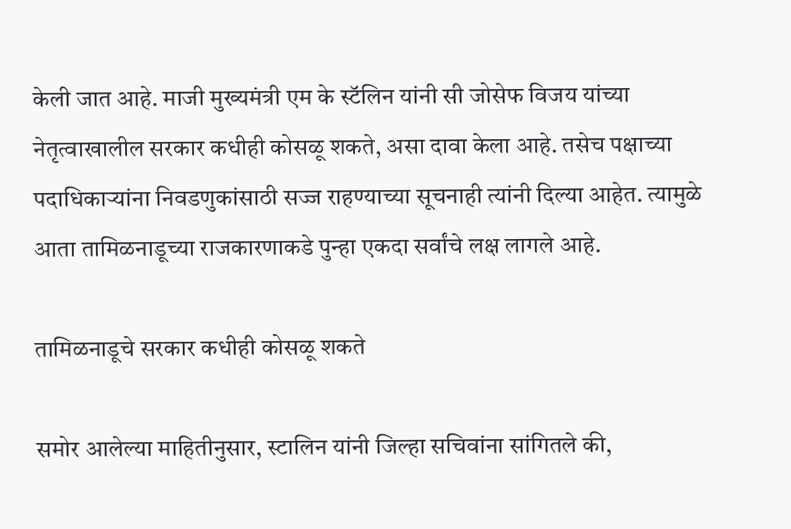केली जात आहे. माजी मुख्यमंत्री एम के स्टॅलिन यांनी सी जोसेफ विजय यांच्या नेतृत्वाखालील सरकार कधीही कोसळू शकते, असा दावा केला आहे. तसेच पक्षाच्या पदाधिकाऱ्यांना निवडणुकांसाठी सज्ज राहण्याच्या सूचनाही त्यांनी दिल्या आहेत. त्यामुळे आता तामिळनाडूच्या राजकारणाकडे पुन्हा एकदा सर्वांचे लक्ष लागले आहे.

तामिळनाडूचे सरकार कधीही कोसळू शकते

समोर आलेल्या माहितीनुसार, स्टालिन यांनी जिल्हा सचिवांना सांगितले की,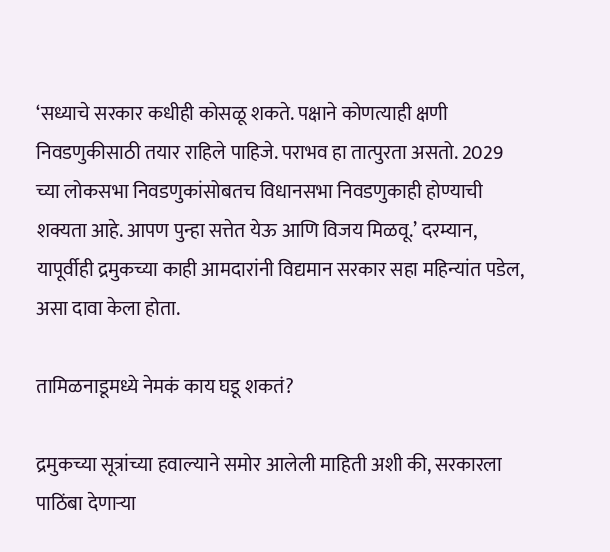‘सध्याचे सरकार कधीही कोसळू शकते. पक्षाने कोणत्याही क्षणी निवडणुकीसाठी तयार राहिले पाहिजे. पराभव हा तात्पुरता असतो. 2029 च्या लोकसभा निवडणुकांसोबतच विधानसभा निवडणुकाही होण्याची शक्यता आहे. आपण पुन्हा सत्तेत येऊ आणि विजय मिळवू.’ दरम्यान, यापूर्वीही द्रमुकच्या काही आमदारांनी विद्यमान सरकार सहा महिन्यांत पडेल, असा दावा केला होता.

तामिळनाडूमध्ये नेमकं काय घडू शकतं?

द्रमुकच्या सूत्रांच्या हवाल्याने समोर आलेली माहिती अशी की, सरकारला पाठिंबा देणाऱ्या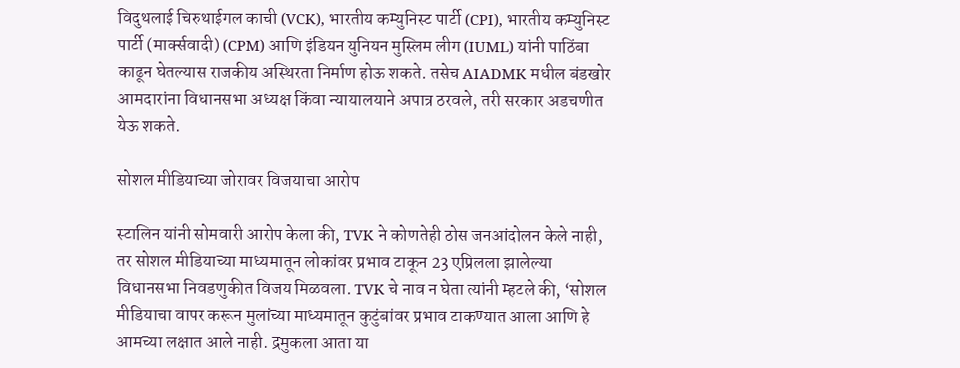विदुथलाई चिरुथाईगल काची (VCK), भारतीय कम्युनिस्ट पार्टी (CPI), भारतीय कम्युनिस्ट पार्टी (मार्क्सवादी) (CPM) आणि इंडियन युनियन मुस्लिम लीग (IUML) यांनी पाठिंबा काढून घेतल्यास राजकीय अस्थिरता निर्माण होऊ शकते. तसेच AIADMK मधील बंडखोर आमदारांना विधानसभा अध्यक्ष किंवा न्यायालयाने अपात्र ठरवले, तरी सरकार अडचणीत येऊ शकते.

सोशल मीडियाच्या जोरावर विजयाचा आरोप

स्टालिन यांनी सोमवारी आरोप केला की, TVK ने कोणतेही ठोस जनआंदोलन केले नाही, तर सोशल मीडियाच्या माध्यमातून लोकांवर प्रभाव टाकून 23 एप्रिलला झालेल्या विधानसभा निवडणुकीत विजय मिळवला. TVK चे नाव न घेता त्यांनी म्हटले की, ‘सोशल मीडियाचा वापर करून मुलांच्या माध्यमातून कुटुंबांवर प्रभाव टाकण्यात आला आणि हे आमच्या लक्षात आले नाही. द्रमुकला आता या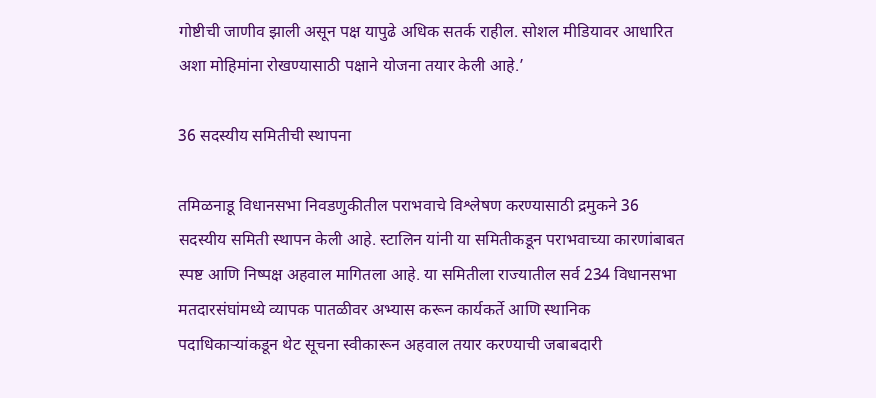गोष्टीची जाणीव झाली असून पक्ष यापुढे अधिक सतर्क राहील. सोशल मीडियावर आधारित अशा मोहिमांना रोखण्यासाठी पक्षाने योजना तयार केली आहे.’

36 सदस्यीय समितीची स्थापना

तमिळनाडू विधानसभा निवडणुकीतील पराभवाचे विश्लेषण करण्यासाठी द्रमुकने 36 सदस्यीय समिती स्थापन केली आहे. स्टालिन यांनी या समितीकडून पराभवाच्या कारणांबाबत स्पष्ट आणि निष्पक्ष अहवाल मागितला आहे. या समितीला राज्यातील सर्व 234 विधानसभा मतदारसंघांमध्ये व्यापक पातळीवर अभ्यास करून कार्यकर्ते आणि स्थानिक पदाधिकाऱ्यांकडून थेट सूचना स्वीकारून अहवाल तयार करण्याची जबाबदारी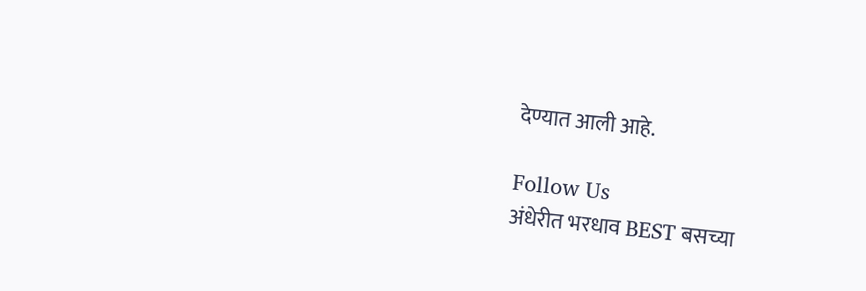देण्यात आली आहे.

Follow Us
अंधेरीत भरधाव BEST बसच्या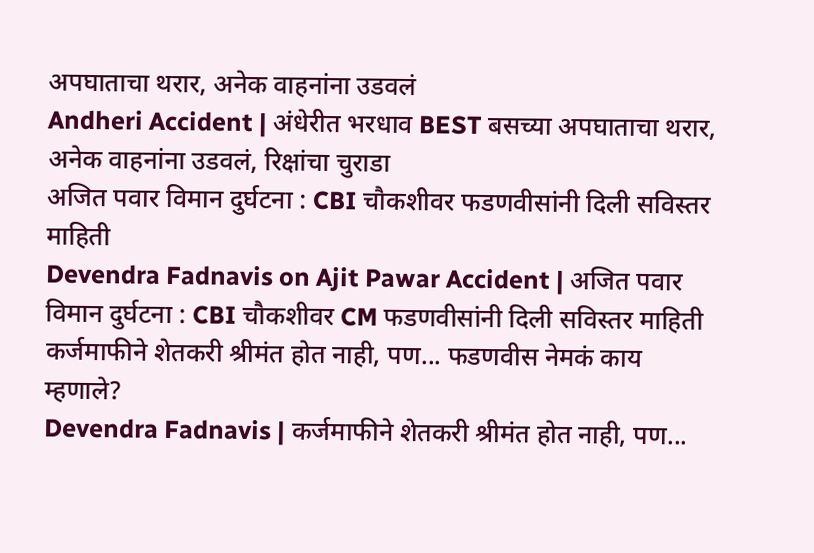अपघाताचा थरार, अनेक वाहनांना उडवलं
Andheri Accident | अंधेरीत भरधाव BEST बसच्या अपघाताचा थरार, अनेक वाहनांना उडवलं, रिक्षांचा चुराडा
अजित पवार विमान दुर्घटना : CBI चौकशीवर फडणवीसांनी दिली सविस्तर माहिती
Devendra Fadnavis on Ajit Pawar Accident | अजित पवार विमान दुर्घटना : CBI चौकशीवर CM फडणवीसांनी दिली सविस्तर माहिती
कर्जमाफीने शेतकरी श्रीमंत होत नाही, पण... फडणवीस नेमकं काय म्हणाले?
Devendra Fadnavis | कर्जमाफीने शेतकरी श्रीमंत होत नाही, पण...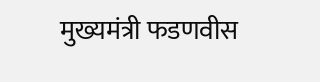मुख्यमंत्री फडणवीस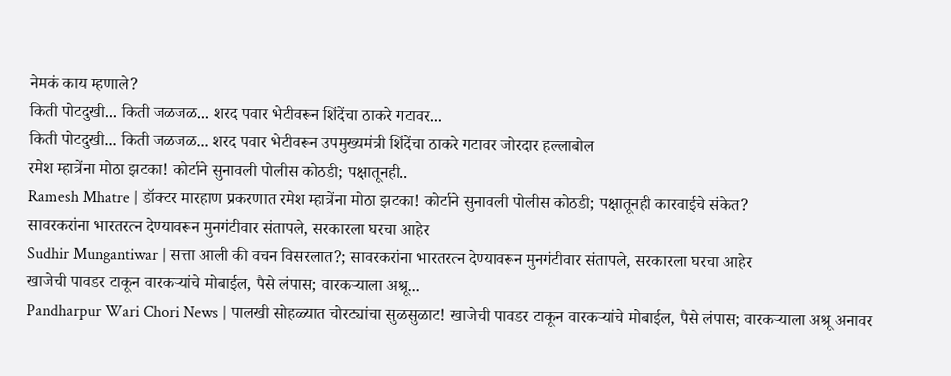नेमकं काय म्हणाले?
किती पोटदुखी... किती जळजळ... शरद पवार भेटीवरून शिंदेंचा ठाकरे गटावर...
किती पोटदुखी... किती जळजळ... शरद पवार भेटीवरून उपमुख्यमंत्री शिंदेंचा ठाकरे गटावर जोरदार हल्लाबोल
रमेश म्हात्रेंना मोठा झटका! कोर्टाने सुनावली पोलीस कोठडी; पक्षातूनही..
Ramesh Mhatre | डॉक्टर मारहाण प्रकरणात रमेश म्हात्रेंना मोठा झटका! कोर्टाने सुनावली पोलीस कोठडी; पक्षातूनही कारवाईचे संकेत?
सावरकरांना भारतरत्न देण्यावरून मुनगंटीवार संतापले, सरकारला घरचा आहेर
Sudhir Mungantiwar | सत्ता आली की वचन विसरलात?; सावरकरांना भारतरत्न देण्यावरून मुनगंटीवार संतापले, सरकारला घरचा आहेर
खाजेची पावडर टाकून वारकऱ्यांचे मोबाईल, पैसे लंपास; वारकऱ्याला अश्रू...
Pandharpur Wari Chori News | पालखी सोहळ्यात चोरट्यांचा सुळसुळाट! खाजेची पावडर टाकून वारकऱ्यांचे मोबाईल, पैसे लंपास; वारकऱ्याला अश्रू अनावर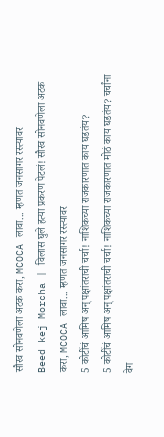सौरव सोनवणेला अटक करा, MCOCA लावा... म्हणत जनसागर रस्त्यावर
Beed kej Morcha | विलास घुले हत्या प्रकरण पेटलं! सौरव सोनवणेला अटक करा, MCOCA लावा... म्हणत जनसागर रस्त्यावर
5 कोटींचं आमिष अन् पक्षांतराची चर्चा! नाशिकच्या राजकारणात काय घडतंय?
5 कोटींचं आमिष अन् पक्षांतराची चर्चा! नाशिकच्या राजकारणात मोठं काय घडतंय? चर्चांना वेग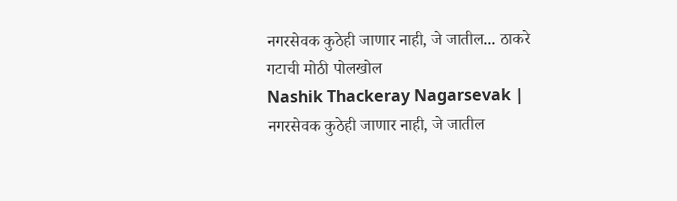नगरसेवक कुठेही जाणार नाही, जे जातील... ठाकरे गटाची मोठी पोलखोल
Nashik Thackeray Nagarsevak | नगरसेवक कुठेही जाणार नाही, जे जातील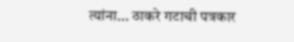त्यांना... ठाकरे गटाची पत्रकार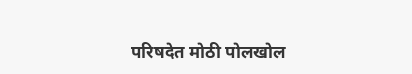परिषदेत मोठी पोलखोल